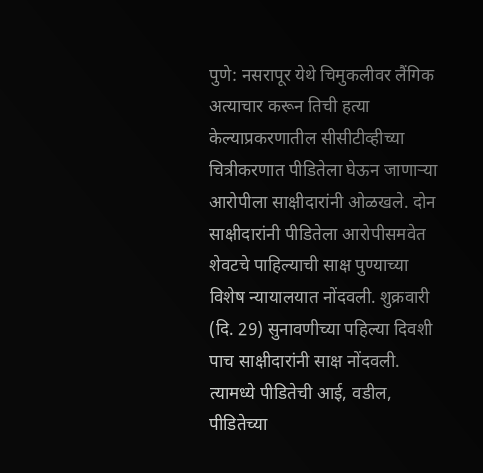पुणे: नसरापूर येथे चिमुकलीवर लैंगिक अत्याचार करून तिची हत्या केल्याप्रकरणातील सीसीटीव्हीच्या चित्रीकरणात पीडितेला घेऊन जाणाऱ्या आरोपीला साक्षीदारांनी ओळखले. दोन साक्षीदारांनी पीडितेला आरोपीसमवेत शेवटचे पाहिल्याची साक्ष पुण्याच्या विशेष न्यायालयात नोंदवली. शुक्रवारी (दि. 29) सुनावणीच्या पहिल्या दिवशी पाच साक्षीदारांनी साक्ष नोंदवली. त्यामध्ये पीडितेची आई, वडील, पीडितेच्या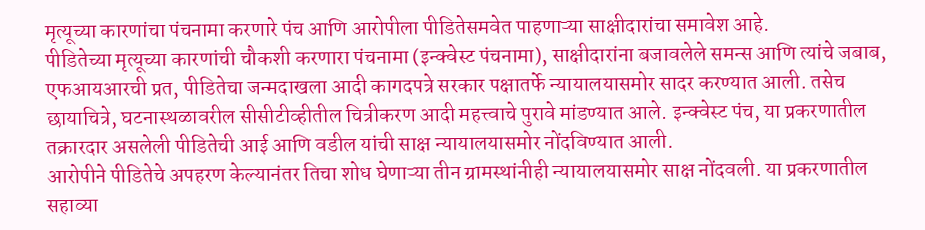मृत्यूच्या कारणांचा पंचनामा करणारे पंच आणि आरोपीला पीडितेसमवेत पाहणाऱ्या साक्षीदारांचा समावेश आहे.
पीडितेच्या मृत्यूच्या कारणांची चौकशी करणारा पंचनामा (इन्क्वेस्ट पंचनामा), साक्षीदारांना बजावलेले समन्स आणि त्यांचे जबाब, एफआयआरची प्रत, पीडितेचा जन्मदाखला आदी कागदपत्रे सरकार पक्षातर्फे न्यायालयासमोर सादर करण्यात आली. तसेच छायाचित्रे, घटनास्थळावरील सीसीटीव्हीतील चित्रीकरण आदी महत्त्वाचे पुरावे मांडण्यात आले. इन्क्वेस्ट पंच, या प्रकरणातील तक्रारदार असलेली पीडितेची आई आणि वडील यांची साक्ष न्यायालयासमोर नोंदविण्यात आली.
आरोपीने पीडितेचे अपहरण केल्यानंतर तिचा शोध घेणाऱ्या तीन ग्रामस्थांनीही न्यायालयासमोर साक्ष नोंदवली. या प्रकरणातील सहाव्या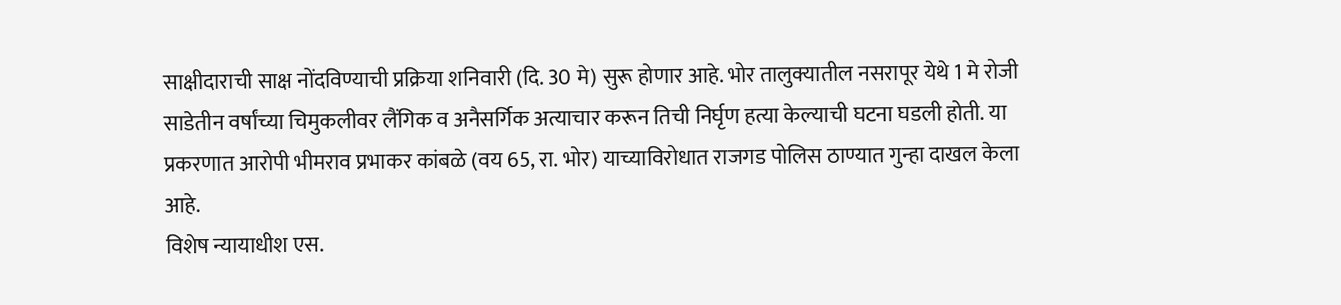साक्षीदाराची साक्ष नोंदविण्याची प्रक्रिया शनिवारी (दि. 30 मे) सुरू होणार आहे. भोर तालुक्यातील नसरापूर येथे 1 मे रोजी साडेतीन वर्षांच्या चिमुकलीवर लैंगिक व अनैसर्गिक अत्याचार करून तिची निर्घृण हत्या केल्याची घटना घडली होती. या प्रकरणात आरोपी भीमराव प्रभाकर कांबळे (वय 65, रा. भोर) याच्याविरोधात राजगड पोलिस ठाण्यात गुन्हा दाखल केला आहे.
विशेष न्यायाधीश एस.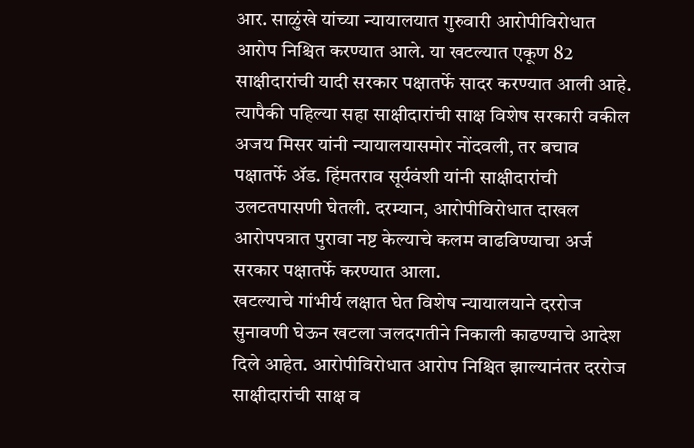आर. साळुंखे यांच्या न्यायालयात गुरुवारी आरोपीविरोधात आरोप निश्चित करण्यात आले. या खटल्यात एकूण 82 साक्षीदारांची यादी सरकार पक्षातर्फे सादर करण्यात आली आहे. त्यापैकी पहिल्या सहा साक्षीदारांची साक्ष विशेष सरकारी वकील अजय मिसर यांनी न्यायालयासमोर नोंदवली, तर बचाव पक्षातर्फे ॲड. हिंमतराव सूर्यवंशी यांनी साक्षीदारांची उलटतपासणी घेतली. दरम्यान, आरोपीविरोधात दाखल आरोपपत्रात पुरावा नष्ट केल्याचे कलम वाढविण्याचा अर्ज सरकार पक्षातर्फे करण्यात आला.
खटल्याचे गांभीर्य लक्षात घेत विशेष न्यायालयाने दररोज सुनावणी घेऊन खटला जलदगतीने निकाली काढण्याचे आदेश दिले आहेत. आरोपीविरोधात आरोप निश्चित झाल्यानंतर दररोज साक्षीदारांची साक्ष व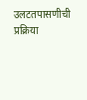उलटतपासणीची प्रक्रिया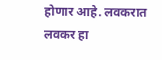होणार आहे. लवकरात लवकर हा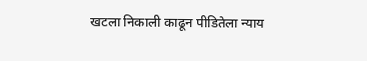खटला निकाली काढून पीडितेला न्याय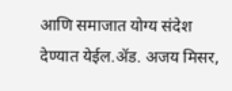आणि समाजात योग्य संदेश देण्यात येईल.ॲड. अजय मिसर,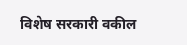विशेष सरकारी वकील